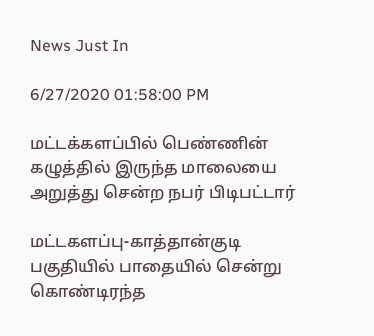News Just In

6/27/2020 01:58:00 PM

மட்டக்களப்பில் பெண்ணின் கழுத்தில் இருந்த மாலையை அறுத்து சென்ற நபர் பிடிபட்டார்

மட்டகளப்பு-காத்தான்குடி பகுதியில் பாதையில் சென்று கொண்டிரந்த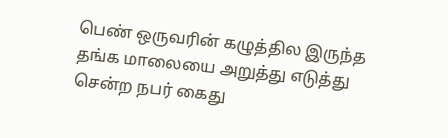பெண் ஒருவரின் கழுத்தில இருந்த தங்க மாலையை அறுத்து எடுத்து சென்ற நபர் கைது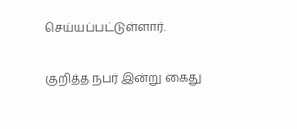செய்யப்பட்டுள்ளார்.

குறித்த நபர் இன்று கைது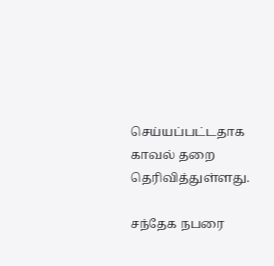செய்யப்பட்டதாக காவல் தறை தெரிவித்துள்ளது.

சந்தேக நபரை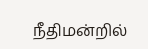நீதிமன்றில்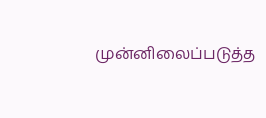முன்னிலைப்படுத்த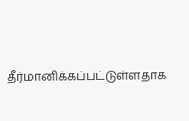தீர்மானிக்கப்பட்டுள்ளதாக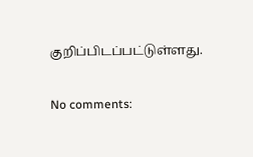குறிப்பிடப்பட்டுள்ளது.

No comments: